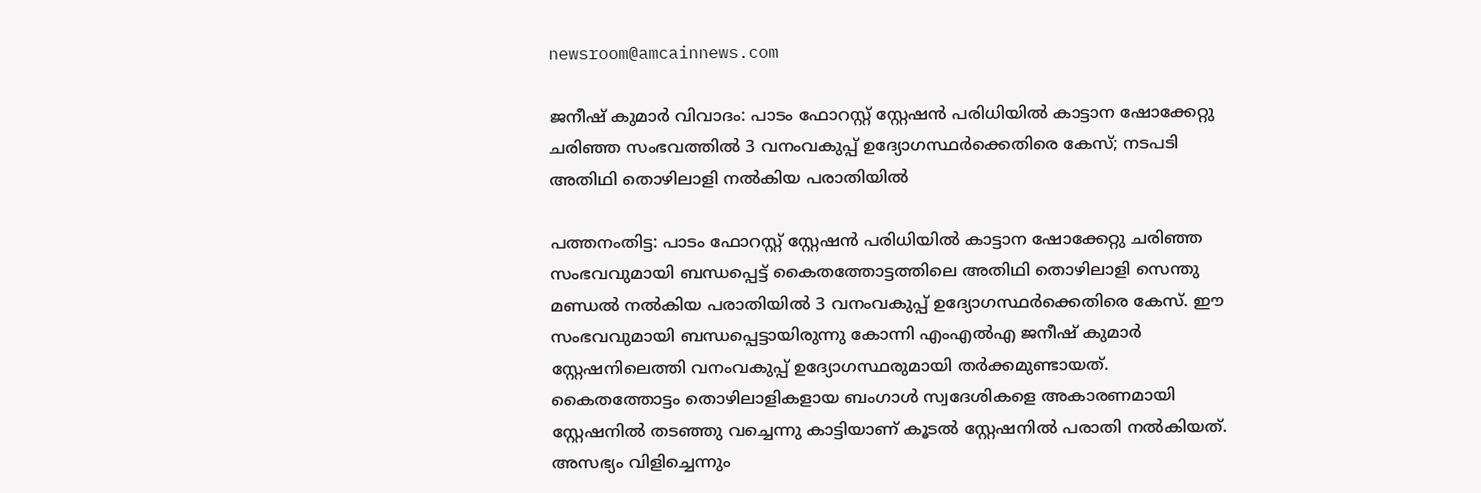newsroom@amcainnews.com

ജനീഷ് കുമാർ വിവാദം: പാടം ഫോറസ്റ്റ് സ്റ്റേഷൻ പരിധിയിൽ കാട്ടാന ഷോക്കേറ്റു ചരിഞ്ഞ സംഭവത്തിൽ 3 വനംവകുപ്പ് ഉദ്യോഗസ്ഥർക്കെതിരെ കേസ്; നടപടി അതിഥി തൊഴിലാളി നൽകിയ പരാതിയിൽ

പത്തനംതിട്ട: പാടം ഫോറസ്റ്റ് സ്റ്റേഷൻ പരിധിയിൽ കാട്ടാന ഷോക്കേറ്റു ചരിഞ്ഞ സംഭവവുമായി ബന്ധപ്പെട്ട് കൈതത്തോട്ടത്തിലെ അതിഥി തൊഴിലാളി സെന്തു മണ്ഡൽ നൽകിയ പരാതിയിൽ 3 വനംവകുപ്പ് ഉദ്യോഗസ്ഥർക്കെതിരെ കേസ്. ഈ സംഭവവുമായി ബന്ധപ്പെട്ടായിരുന്നു കോന്നി എംഎൽഎ ജനീഷ് കുമാർ സ്റ്റേഷനിലെത്തി വനംവകുപ്പ് ഉദ്യോഗസ്ഥരുമായി തർക്കമുണ്ടായത്. കൈതത്തോട്ടം തൊഴിലാളികളായ ബംഗാൾ സ്വദേശികളെ അകാരണമായി സ്റ്റേഷനിൽ തടഞ്ഞു വച്ചെന്നു കാട്ടിയാണ് കൂടൽ സ്റ്റേഷനിൽ പരാതി നൽകിയത്. അസഭ്യം വിളിച്ചെന്നും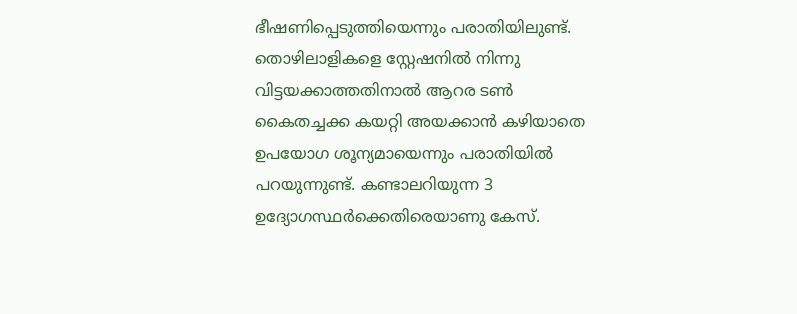ഭീഷണിപ്പെടുത്തിയെന്നും പരാതിയിലുണ്ട്. തൊഴിലാളികളെ സ്റ്റേഷനിൽ നിന്നു വിട്ടയക്കാത്തതിനാൽ ആറര ടൺ കൈതച്ചക്ക കയറ്റി അയക്കാൻ കഴിയാതെ ഉപയോഗ ശൂന്യമായെന്നും പരാതിയിൽ പറയുന്നുണ്ട്. കണ്ടാലറിയുന്ന 3 ഉദ്യോഗസ്ഥർക്കെതിരെയാണു കേസ്.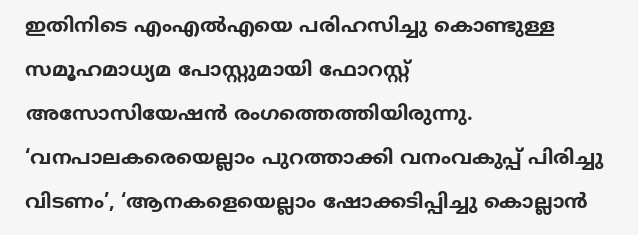ഇതിനിടെ എംഎൽഎയെ പരിഹസിച്ചു കൊണ്ടുള്ള സമൂഹമാധ്യമ പോസ്റ്റുമായി ഫോറസ്റ്റ് അസോസിയേഷൻ രംഗത്തെത്തിയിരുന്നു. ‘വനപാലകരെയെല്ലാം പുറത്താക്കി വനംവകുപ്പ് പിരിച്ചു വിടണം’, ‘ആനകളെയെല്ലാം ഷോക്കടിപ്പിച്ചു കൊല്ലാൻ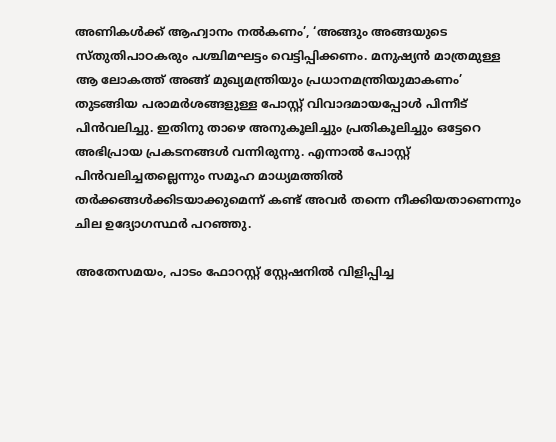അണികൾക്ക് ആഹ്വാനം നൽകണം’, ‘അങ്ങും അങ്ങയുടെ സ്തുതിപാഠകരും പശ്ചിമഘട്ടം വെട്ടിപ്പിക്കണം. മനുഷ്യൻ മാത്രമുള്ള ആ ലോകത്ത് അങ്ങ് മുഖ്യമന്ത്രിയും പ്രധാനമന്ത്രിയുമാകണം’ തുടങ്ങിയ പരാമർശങ്ങളുള്ള പോസ്റ്റ് വിവാദമായപ്പോൾ പിന്നീട് പിൻവലിച്ചു. ഇതിനു താഴെ അനുകൂലിച്ചും പ്രതികൂലിച്ചും ഒട്ടേറെ അഭിപ്രായ പ്രകടനങ്ങൾ വന്നിരുന്നു. എന്നാൽ പോസ്റ്റ് പിൻവലിച്ചതല്ലെന്നും സമൂഹ മാധ്യമത്തിൽ തർക്കങ്ങൾക്കിടയാക്കുമെന്ന് കണ്ട് അവർ തന്നെ നീക്കിയതാണെന്നും ചില ഉദ്യോഗസ്ഥർ പറഞ്ഞു.

അതേസമയം, പാടം ഫോറസ്റ്റ് സ്റ്റേഷനിൽ വിളിപ്പിച്ച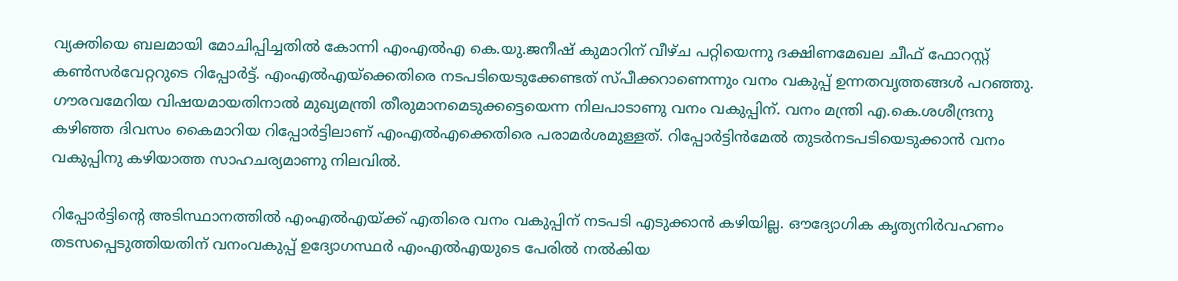വ്യക്തിയെ ബലമായി മോചിപ്പിച്ചതിൽ കോന്നി എംഎൽഎ കെ.യു.ജനീഷ് കുമാറിന് വീഴ്ച പറ്റിയെന്നു ദക്ഷിണമേഖല ചീഫ് ഫോറസ്റ്റ് കൺസർവേറ്ററുടെ റിപ്പോർട്ട്. എംഎൽഎയ്‌ക്കെതിരെ നടപടിയെടുക്കേണ്ടത് സ്പീക്കറാണെന്നും വനം വകുപ്പ് ഉന്നതവൃത്തങ്ങൾ പറഞ്ഞു. ഗൗരവമേറിയ വിഷയമായതിനാൽ മുഖ്യമന്ത്രി തീരുമാനമെടുക്കട്ടെയെന്ന നിലപാടാണു വനം വകുപ്പിന്. വനം മന്ത്രി എ.കെ.ശശീന്ദ്രനു കഴിഞ്ഞ ദിവസം കൈമാറിയ റിപ്പോർട്ടിലാണ് എംഎൽഎക്കെതിരെ പരാമർശമുള്ളത്. റിപ്പോർട്ടിൻമേൽ തുടർനടപടിയെടുക്കാൻ വനം വകുപ്പിനു കഴിയാത്ത സാഹചര്യമാണു നിലവിൽ.

റിപ്പോർട്ടിന്റെ അടിസ്ഥാനത്തിൽ എംഎൽഎയ്ക്ക് എതിരെ വനം വകുപ്പിന് നടപടി എടുക്കാൻ കഴിയില്ല. ഔദ്യോഗിക കൃത്യനിർവഹണം തടസപ്പെടുത്തിയതിന് വനംവകുപ്പ് ഉദ്യോഗസ്ഥർ എംഎൽഎയുടെ പേരിൽ നൽകിയ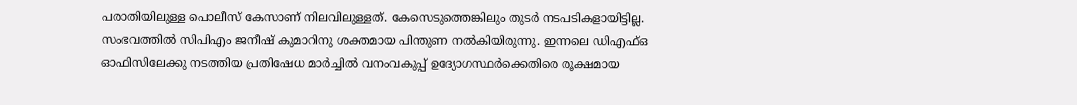പരാതിയിലുള്ള പൊലീസ് കേസാണ് നിലവിലുള്ളത്. കേസെടുത്തെങ്കിലും തുടർ നടപടികളായിട്ടില്ല. സംഭവത്തിൽ സിപിഎം ജനീഷ് കുമാറിനു ശക്തമായ പിന്തുണ നൽകിയിരുന്നു. ഇന്നലെ ഡിഎഫ്ഒ ഓഫിസിലേക്കു നടത്തിയ പ്രതിഷേധ മാർച്ചിൽ വനംവകുപ്പ് ഉദ്യോഗസ്ഥർക്കെതിരെ രൂക്ഷമായ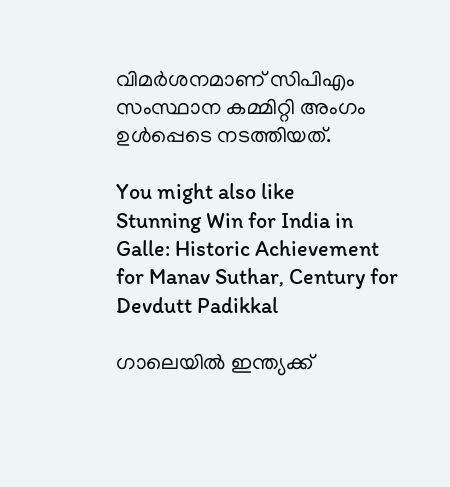വിമർശനമാണ് സിപിഎം സംസ്ഥാന കമ്മിറ്റി അംഗം ഉൾപ്പെടെ നടത്തിയത്.

You might also like
Stunning Win for India in Galle: Historic Achievement for Manav Suthar, Century for Devdutt Padikkal

ഗാലെയിൽ ഇന്ത്യക്ക്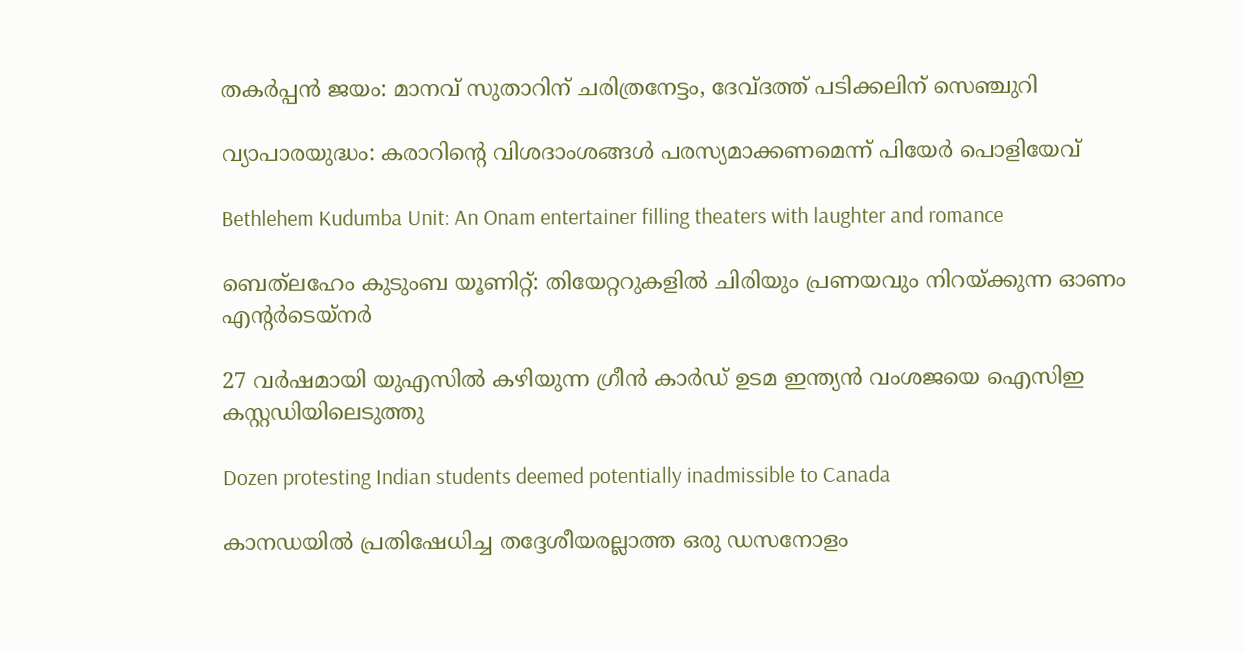തകർപ്പൻ ജയം: മാനവ് സുതാറിന് ചരിത്രനേട്ടം, ദേവ്ദത്ത് പടിക്കലിന് സെഞ്ചുറി

വ്യാപാരയുദ്ധം: കരാറിന്‍റെ വിശദാംശങ്ങൾ പരസ്യമാക്കണമെന്ന് പിയേർ പൊളിയേവ്

Bethlehem Kudumba Unit: An Onam entertainer filling theaters with laughter and romance

ബെത്‌ലഹേം കുടുംബ യൂണിറ്റ്: തിയേറ്ററുകളിൽ ചിരിയും പ്രണയവും നിറയ്ക്കുന്ന ഓണം എന്റർടെയ്നർ

27 വര്‍ഷമായി യുഎസിൽ കഴിയുന്ന ഗ്രീന്‍ കാര്‍ഡ് ഉടമ ഇന്ത്യന്‍ വംശജയെ ഐസിഇ കസ്റ്റഡിയിലെടുത്തു

Dozen protesting Indian students deemed potentially inadmissible to Canada

കാനഡയിൽ പ്രതിഷേധിച്ച തദ്ദേശീയരല്ലാത്ത ഒരു ഡസനോളം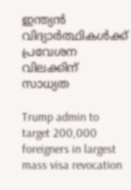ഇന്ത്യൻ വിദ്യാർത്ഥികൾക്ക് പ്രവേശന വിലക്കിന് സാധ്യത

Trump admin to target 200,000 foreigners in largest mass visa revocation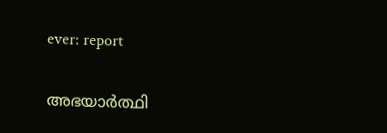ever: report

അഭയാർത്ഥി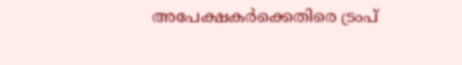അപേക്ഷകർക്കെതിരെ ട്രംപ്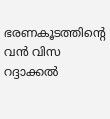ഭരണകൂടത്തിന്റെ വൻ വിസ റദ്ദാക്കൽ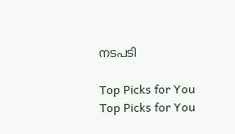നടപടി

Top Picks for You
Top Picks for You